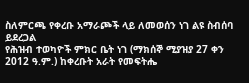ስለምርጫ የቀረቡ አማራጮች ላይ ለመወሰን ነገ ልዩ ስብሰባ ይደረጋል
የሕዝብ ተወካዮች ምክር ቤት ነገ (ማክሰኞ ሚያዝያ 27 ቀን 2012 ዓ.ም.) ከቀረቡት አራት የመፍትሔ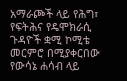አማራጮች ላይ የሕግ፣ የፍትሕና የዴሞክራሲ ጉዳዮች ቋሚ ኮሚቴ መርምሮ በሚያቀርበው የውሳኔ ሐሳብ ላይ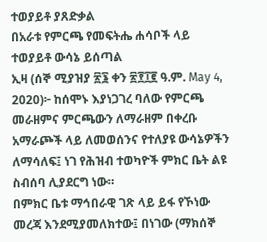ተወያይቶ ያጸድቃል
በአራቱ የምርጫ የመፍትሔ ሐሳቦች ላይ ተወያይቶ ውሳኔ ይሰጣል
ኢዛ (ሰኞ ሚያዝያ ፳፮ ቀን ፳፻፲፪ ዓ.ም. May 4, 2020)፦ ከሰሞኑ እያነጋገረ ባለው የምርጫ መራዘምና ምርጫውን ለማራዘም በቀረቡ አማራጮች ላይ ለመወሰንና የተለያዩ ውሳኔዎችን ለማሳለፍ፤ ነገ የሕዝብ ተወካዮች ምክር ቤት ልዩ ስብሰባ ሊያደርግ ነው።
በምክር ቤቱ ማኅበራዊ ገጽ ላይ ይፋ የኾነው መረጃ እንደሚያመለክተው፤ በነገው (ማክሰኞ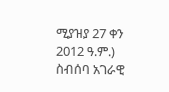ሚያዝያ 27 ቀን 2012 ዓ.ም.) ስብሰባ አገራዊ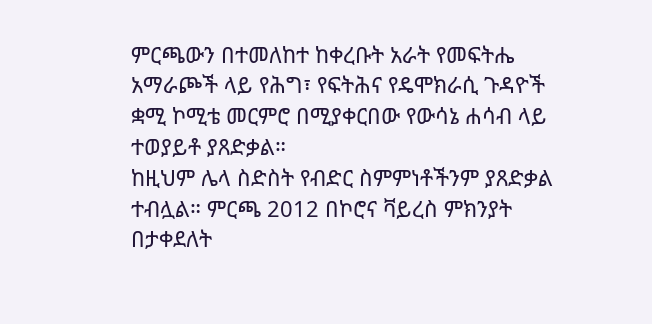ምርጫውን በተመለከተ ከቀረቡት አራት የመፍትሔ አማራጮች ላይ የሕግ፣ የፍትሕና የዴሞክራሲ ጉዳዮች ቋሚ ኮሚቴ መርምሮ በሚያቀርበው የውሳኔ ሐሳብ ላይ ተወያይቶ ያጸድቃል።
ከዚህም ሌላ ስድስት የብድር ስምምነቶችንም ያጸድቃል ተብሏል። ምርጫ 2012 በኮሮና ቫይረስ ምክንያት በታቀደለት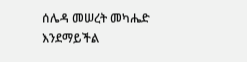ሰሌዳ መሠረት መካሔድ እንደማይችል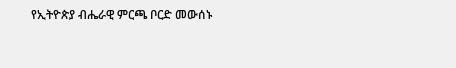የኢትዮጵያ ብሔራዊ ምርጫ ቦርድ መውሰኑ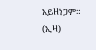አይዘነጋም። (ኢዛ)